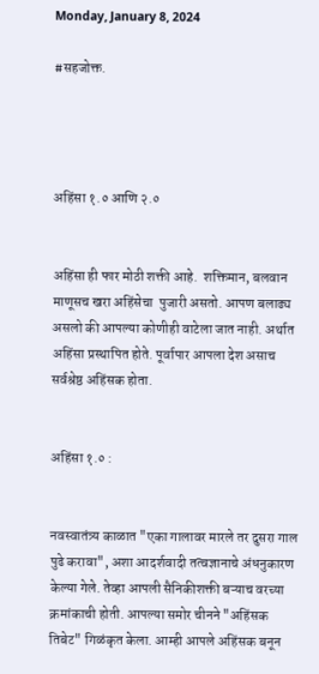Monday, January 8, 2024

#सहजोक्त.




अहिंसा १.० आणि २.०


अहिंसा ही फार मोठी शक्ती आहे.  शक्तिमान, बलवान माणूसच खरा अहिंसेचा  पुजारी असतो. आपण बलाढ्य असलो की आपल्या कोणीही वाटेला जात नाही. अर्थात अहिंसा प्रस्थापित होते. पूर्वापार आपला देश असाच सर्वश्रेष्ठ अहिंसक होता.


अहिंसा १.० :


नवस्वातंत्र्य काळात "एका गालावर मारले तर दुसरा गाल पुढे करावा", अशा आदर्शवादी तत्वज्ञानाचे अंधनुकारण केल्या गेले. तेव्हा आपली सैनिकीशक्ती बऱ्याच वरच्या क्रमांकाची होती. आपल्या समोर चीनने "अहिंसक तिबेट" गिळंकृत केला. आम्ही आपले अहिंसक बनून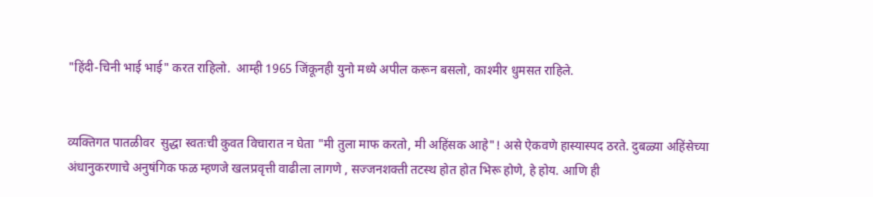"हिंदी-चिनी भाई भाई" करत राहिलो.  आम्ही 1965 जिंकूनही युनो मध्ये अपील करून बसलो, काश्मीर धुमसत राहिले.


व्यक्तिगत पातळीवर  सुद्धा स्वतःची कुवत विचारात न घेता "मी तुला माफ करतो, मी अहिंसक आहे"! असे ऐकवणे हास्यास्पद ठरते. दुबळ्या अहिंसेच्या अंधानुकरणाचे अनुषंगिक फळ म्हणजे खलप्रवृत्ती वाढीला लागणे , सज्जनशक्ती तटस्थ होत होत भिरू होणे, हे होय. आणि ही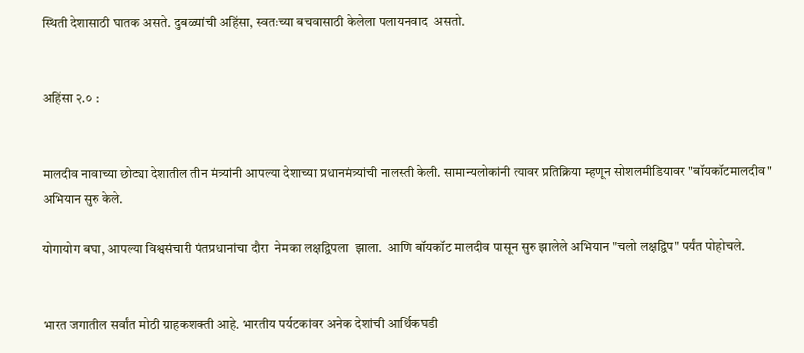स्थिती देशासाठी घातक असते. दुबळ्यांची अहिंसा, स्वतःच्या बचवासाठी केलेला पलायनवाद  असतो.


अहिंसा २.० :


मालदीव नावाच्या छोट्या देशातील तीन मंत्र्यांनी आपल्या देशाच्या प्रधानमंत्र्यांची नालस्ती केली. सामान्यलोकांनी त्यावर प्रतिक्रिया म्हणून सोशलमीडियावर "बॉयकॉटमालदीव" अभियान सुरु केले.

योगायोग बघा, आपल्या विश्वसंचारी पंतप्रधानांचा दौरा  नेमका लक्षद्विपला  झाला.  आणि बॉयकॉट मालदीव पासून सुरु झालेले अभियान "चलो लक्षद्विप" पर्यंत पोहोचले.


भारत जगातील सर्वांत मोठी ग्राहकशक्ती आहे. भारतीय पर्यटकांवर अनेक देशांची आर्थिकघडी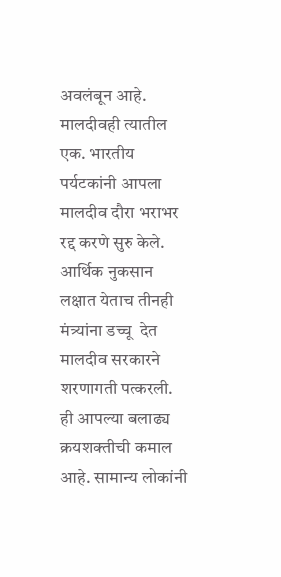अवलंबून आहे. मालदीवही त्यातील एक. भारतीय पर्यटकांनी आपला मालदीव दौरा भराभर रद्द करणे सुरु केले. आर्थिक नुकसान लक्षात येताच तीनही मंत्र्यांना डच्चू  देत मालदीव सरकारने शरणागती पत्करली. ही आपल्या बलाढ्य क्रयशक्तीची कमाल आहे. सामान्य लोकांनी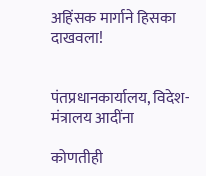अहिंसक मार्गाने हिसका दाखवला!


पंतप्रधानकार्यालय, विदेश-मंत्रालय आदींना

कोणतीही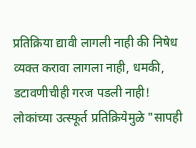प्रतिक्रिया द्यावी लागली नाही की निषेध व्यक्त करावा लागला नाही, धमकी, डटावणीचीही गरज पडली नाही! लोकांच्या उत्स्फूर्त प्रतिक्रियेमुळे "सापही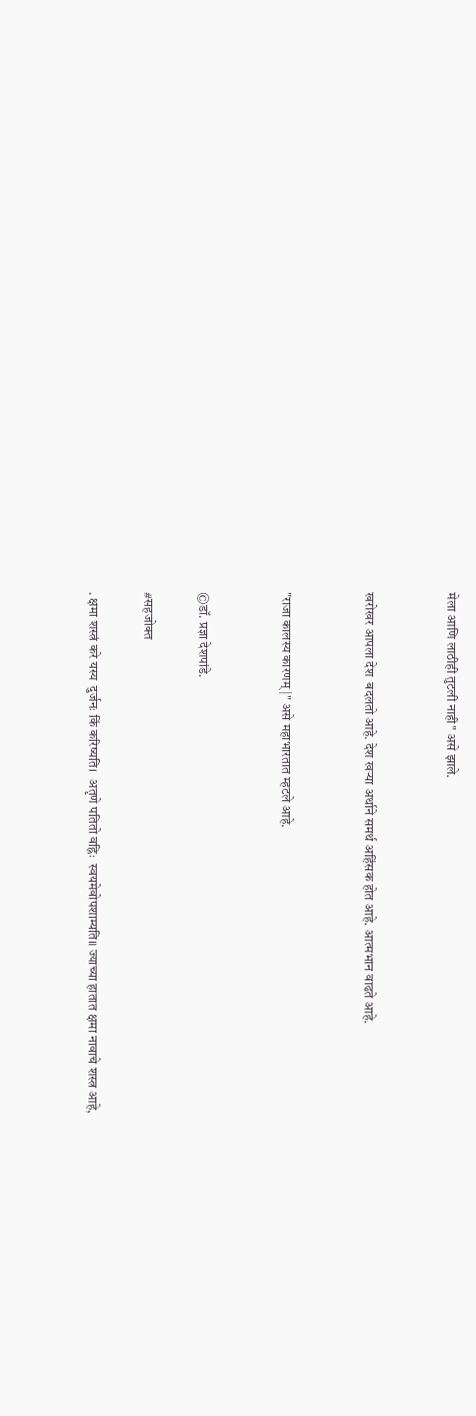मेला आणि लाठीही तुटली नाही" असे झाले.


खरोखर आपला देश  बदलतो आहे. देश खऱ्या अर्थाने समर्थ अहिंसक होत आहे. आत्मभान वाढते आहे.


"राजा कालस्य कारणम् |" असे महाभारतात म्हटले आहे.


©डॉ. प्रज्ञा देशपांडे.

#सहजोक्त

. क्षमा शस्त्रं करे यस्य  दुर्जनः किं करिष्यति।  अतृणे पतितो वह्निः  स्वयमेवोपशाम्यति॥ ज्याच्या हातात क्षमा नावाचे शस्त्र आहे,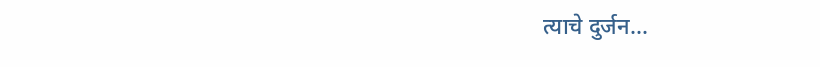त्याचे दुर्जन...